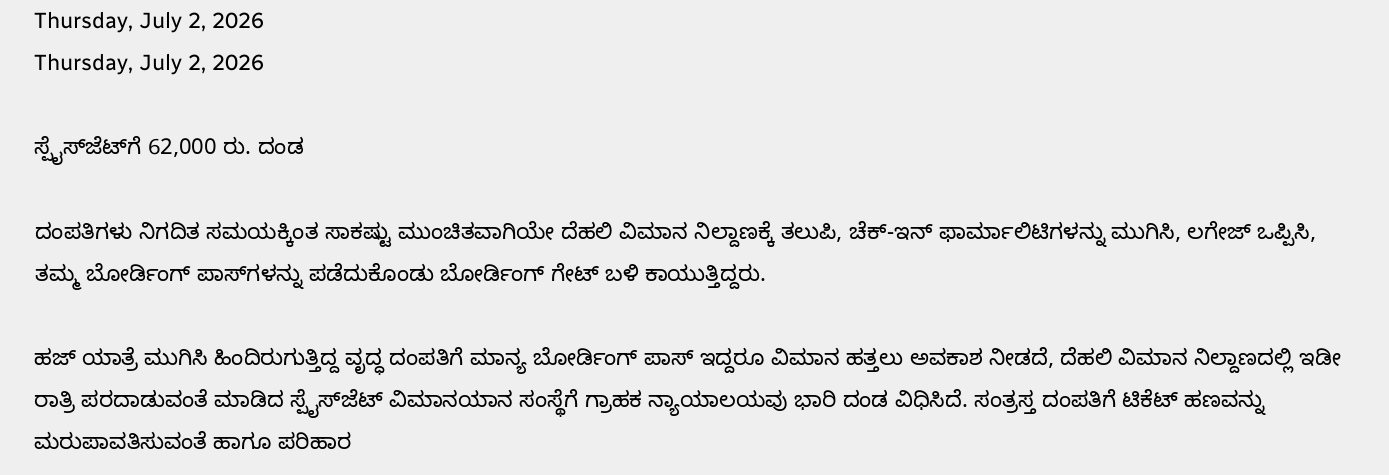Thursday, July 2, 2026
Thursday, July 2, 2026

ಸ್ಪೈಸ್‌ಜೆಟ್‌ಗೆ 62,000 ರು. ದಂಡ

ದಂಪತಿಗಳು ನಿಗದಿತ ಸಮಯಕ್ಕಿಂತ ಸಾಕಷ್ಟು ಮುಂಚಿತವಾಗಿಯೇ ದೆಹಲಿ ವಿಮಾನ ನಿಲ್ದಾಣಕ್ಕೆ ತಲುಪಿ, ಚೆಕ್-ಇನ್ ಫಾರ್ಮಾಲಿಟಿಗಳನ್ನು ಮುಗಿಸಿ, ಲಗೇಜ್ ಒಪ್ಪಿಸಿ, ತಮ್ಮ ಬೋರ್ಡಿಂಗ್ ಪಾಸ್‌ಗಳನ್ನು ಪಡೆದುಕೊಂಡು ಬೋರ್ಡಿಂಗ್ ಗೇಟ್ ಬಳಿ ಕಾಯುತ್ತಿದ್ದರು.

ಹಜ್ ಯಾತ್ರೆ ಮುಗಿಸಿ ಹಿಂದಿರುಗುತ್ತಿದ್ದ ವೃದ್ಧ ದಂಪತಿಗೆ ಮಾನ್ಯ ಬೋರ್ಡಿಂಗ್ ಪಾಸ್ ಇದ್ದರೂ ವಿಮಾನ ಹತ್ತಲು ಅವಕಾಶ ನೀಡದೆ, ದೆಹಲಿ ವಿಮಾನ ನಿಲ್ದಾಣದಲ್ಲಿ ಇಡೀ ರಾತ್ರಿ ಪರದಾಡುವಂತೆ ಮಾಡಿದ ಸ್ಪೈಸ್‌ಜೆಟ್ ವಿಮಾನಯಾನ ಸಂಸ್ಥೆಗೆ ಗ್ರಾಹಕ ನ್ಯಾಯಾಲಯವು ಭಾರಿ ದಂಡ ವಿಧಿಸಿದೆ. ಸಂತ್ರಸ್ತ ದಂಪತಿಗೆ ಟಿಕೆಟ್ ಹಣವನ್ನು ಮರುಪಾವತಿಸುವಂತೆ ಹಾಗೂ ಪರಿಹಾರ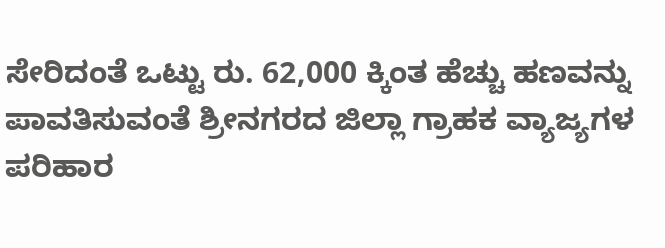ಸೇರಿದಂತೆ ಒಟ್ಟು ರು. 62,000 ಕ್ಕಿಂತ ಹೆಚ್ಚು ಹಣವನ್ನು ಪಾವತಿಸುವಂತೆ ಶ್ರೀನಗರದ ಜಿಲ್ಲಾ ಗ್ರಾಹಕ ವ್ಯಾಜ್ಯಗಳ ಪರಿಹಾರ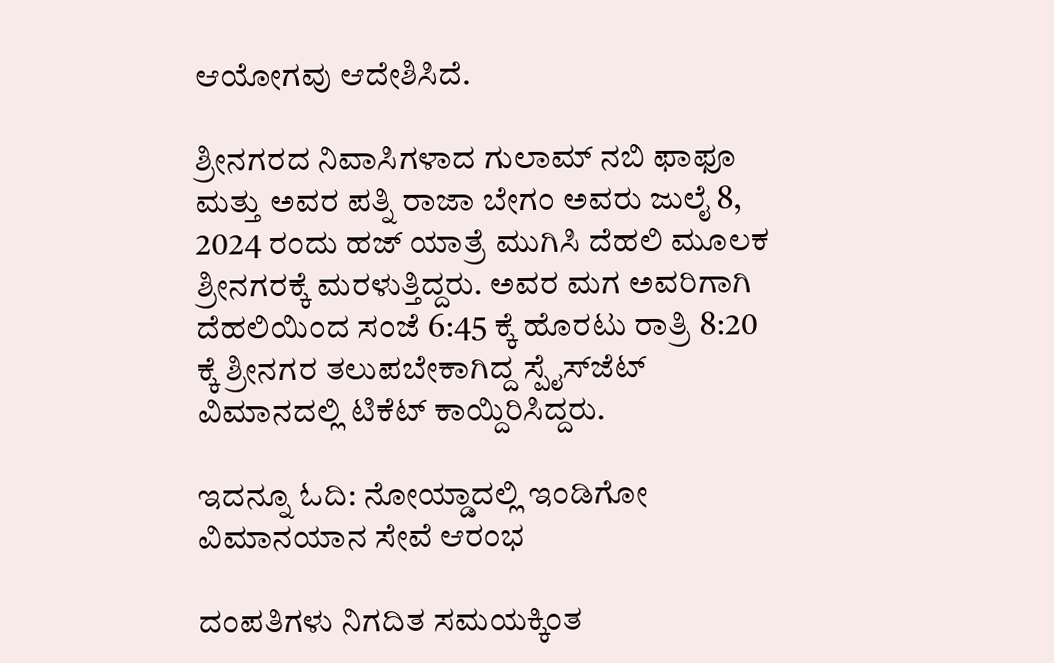ಆಯೋಗವು ಆದೇಶಿಸಿದೆ.

ಶ್ರೀನಗರದ ನಿವಾಸಿಗಳಾದ ಗುಲಾಮ್ ನಬಿ ಫಾಫೂ ಮತ್ತು ಅವರ ಪತ್ನಿ ರಾಜಾ ಬೇಗಂ ಅವರು ಜುಲೈ 8, 2024 ರಂದು ಹಜ್ ಯಾತ್ರೆ ಮುಗಿಸಿ ದೆಹಲಿ ಮೂಲಕ ಶ್ರೀನಗರಕ್ಕೆ ಮರಳುತ್ತಿದ್ದರು. ಅವರ ಮಗ ಅವರಿಗಾಗಿ ದೆಹಲಿಯಿಂದ ಸಂಜೆ 6:45 ಕ್ಕೆ ಹೊರಟು ರಾತ್ರಿ 8:20 ಕ್ಕೆ ಶ್ರೀನಗರ ತಲುಪಬೇಕಾಗಿದ್ದ ಸ್ಪೈಸ್‌ಜೆಟ್ ವಿಮಾನದಲ್ಲಿ ಟಿಕೆಟ್ ಕಾಯ್ದಿರಿಸಿದ್ದರು.

ಇದನ್ನೂ ಓದಿ: ನೋಯ್ಡಾದಲ್ಲಿ ಇಂಡಿಗೋ ವಿಮಾನಯಾನ ಸೇವೆ ಆರಂಭ

ದಂಪತಿಗಳು ನಿಗದಿತ ಸಮಯಕ್ಕಿಂತ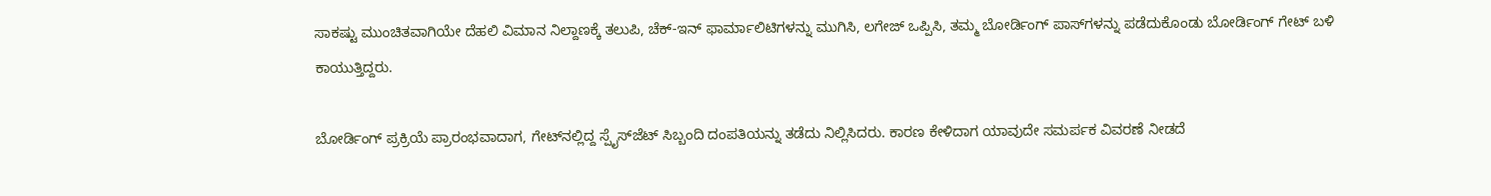ಸಾಕಷ್ಟು ಮುಂಚಿತವಾಗಿಯೇ ದೆಹಲಿ ವಿಮಾನ ನಿಲ್ದಾಣಕ್ಕೆ ತಲುಪಿ, ಚೆಕ್-ಇನ್ ಫಾರ್ಮಾಲಿಟಿಗಳನ್ನು ಮುಗಿಸಿ, ಲಗೇಜ್ ಒಪ್ಪಿಸಿ, ತಮ್ಮ ಬೋರ್ಡಿಂಗ್ ಪಾಸ್‌ಗಳನ್ನು ಪಡೆದುಕೊಂಡು ಬೋರ್ಡಿಂಗ್ ಗೇಟ್ ಬಳಿ ಕಾಯುತ್ತಿದ್ದರು.

ಬೋರ್ಡಿಂಗ್ ಪ್ರಕ್ರಿಯೆ ಪ್ರಾರಂಭವಾದಾಗ, ಗೇಟ್‌ನಲ್ಲಿದ್ದ ಸ್ಪೈಸ್‌ಜೆಟ್ ಸಿಬ್ಬಂದಿ ದಂಪತಿಯನ್ನು ತಡೆದು ನಿಲ್ಲಿಸಿದರು. ಕಾರಣ ಕೇಳಿದಾಗ ಯಾವುದೇ ಸಮರ್ಪಕ ವಿವರಣೆ ನೀಡದೆ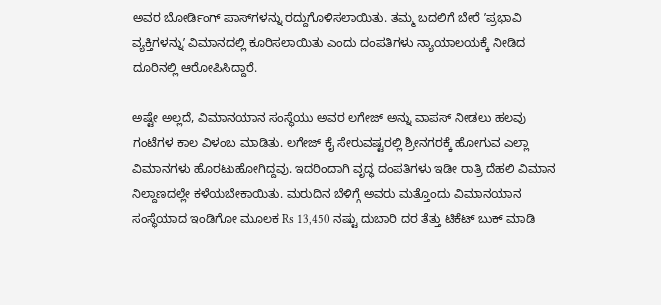ಅವರ ಬೋರ್ಡಿಂಗ್ ಪಾಸ್‌ಗಳನ್ನು ರದ್ದುಗೊಳಿಸಲಾಯಿತು. ತಮ್ಮ ಬದಲಿಗೆ ಬೇರೆ ʼಪ್ರಭಾವಿ ವ್ಯಕ್ತಿಗಳನ್ನುʼ ವಿಮಾನದಲ್ಲಿ ಕೂರಿಸಲಾಯಿತು ಎಂದು ದಂಪತಿಗಳು ನ್ಯಾಯಾಲಯಕ್ಕೆ ನೀಡಿದ ದೂರಿನಲ್ಲಿ ಆರೋಪಿಸಿದ್ದಾರೆ.

ಅಷ್ಟೇ ಅಲ್ಲದೆ, ವಿಮಾನಯಾನ ಸಂಸ್ಥೆಯು ಅವರ ಲಗೇಜ್ ಅನ್ನು ವಾಪಸ್ ನೀಡಲು ಹಲವು ಗಂಟೆಗಳ ಕಾಲ ವಿಳಂಬ ಮಾಡಿತು. ಲಗೇಜ್ ಕೈ ಸೇರುವಷ್ಟರಲ್ಲಿ ಶ್ರೀನಗರಕ್ಕೆ ಹೋಗುವ ಎಲ್ಲಾ ವಿಮಾನಗಳು ಹೊರಟುಹೋಗಿದ್ದವು. ಇದರಿಂದಾಗಿ ವೃದ್ಧ ದಂಪತಿಗಳು ಇಡೀ ರಾತ್ರಿ ದೆಹಲಿ ವಿಮಾನ ನಿಲ್ದಾಣದಲ್ಲೇ ಕಳೆಯಬೇಕಾಯಿತು. ಮರುದಿನ ಬೆಳಿಗ್ಗೆ ಅವರು ಮತ್ತೊಂದು ವಿಮಾನಯಾನ ಸಂಸ್ಥೆಯಾದ ಇಂಡಿಗೋ ಮೂಲಕ Rs 13,450 ನಷ್ಟು ದುಬಾರಿ ದರ ತೆತ್ತು ಟಿಕೆಟ್ ಬುಕ್ ಮಾಡಿ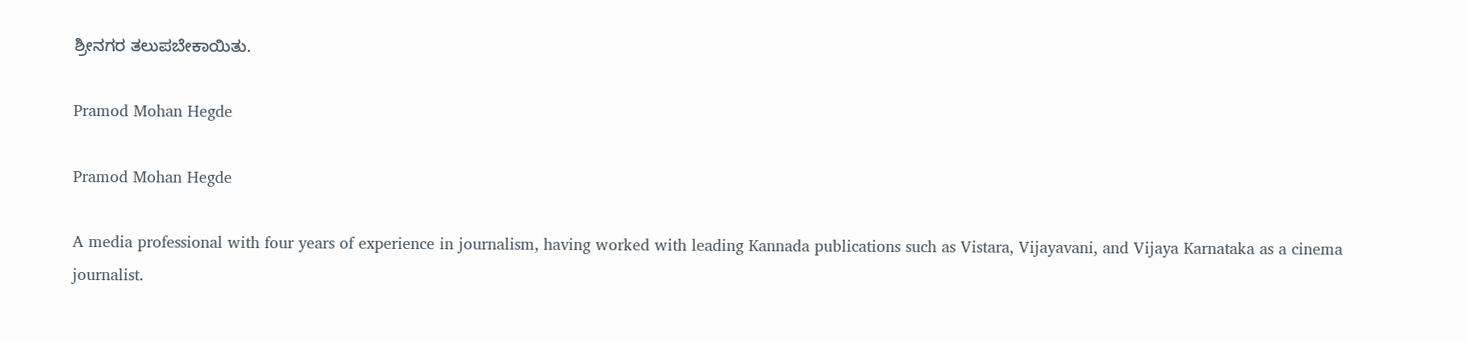ಶ್ರೀನಗರ ತಲುಪಬೇಕಾಯಿತು.

Pramod Mohan Hegde

Pramod Mohan Hegde

A media professional with four years of experience in journalism, having worked with leading Kannada publications such as Vistara, Vijayavani, and Vijaya Karnataka as a cinema journalist.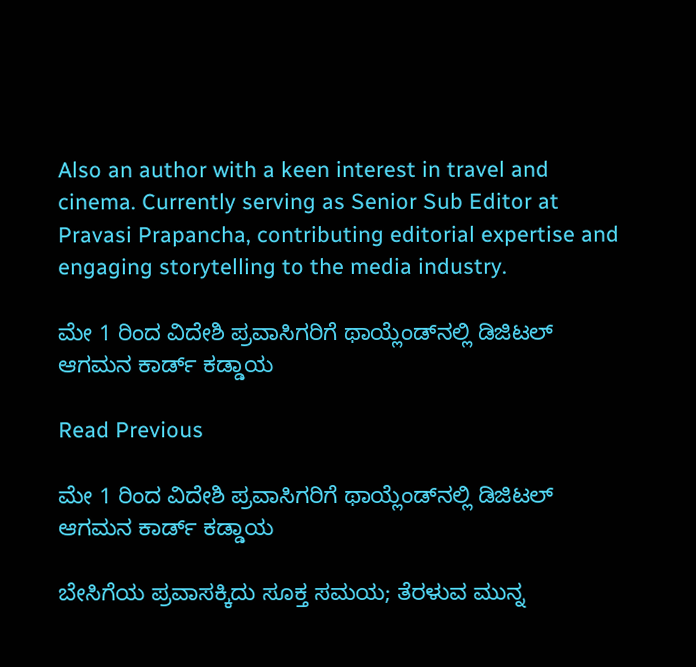Also an author with a keen interest in travel and cinema. Currently serving as Senior Sub Editor at Pravasi Prapancha, contributing editorial expertise and engaging storytelling to the media industry.

ಮೇ 1 ರಿಂದ ವಿದೇಶಿ ಪ್ರವಾಸಿಗರಿಗೆ ಥಾಯ್ಲೆಂಡ್‌ನಲ್ಲಿ ಡಿಜಿಟಲ್ ಆಗಮನ ಕಾರ್ಡ್ ಕಡ್ಡಾಯ

Read Previous

ಮೇ 1 ರಿಂದ ವಿದೇಶಿ ಪ್ರವಾಸಿಗರಿಗೆ ಥಾಯ್ಲೆಂಡ್‌ನಲ್ಲಿ ಡಿಜಿಟಲ್ ಆಗಮನ ಕಾರ್ಡ್ ಕಡ್ಡಾಯ

ಬೇಸಿಗೆಯ ಪ್ರವಾಸಕ್ಕಿದು ಸೂಕ್ತ ಸಮಯ; ತೆರಳುವ ಮುನ್ನ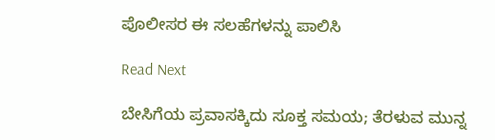ಪೊಲೀಸರ ಈ ಸಲಹೆಗಳನ್ನು ಪಾಲಿಸಿ

Read Next

ಬೇಸಿಗೆಯ ಪ್ರವಾಸಕ್ಕಿದು ಸೂಕ್ತ ಸಮಯ; ತೆರಳುವ ಮುನ್ನ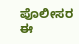ಪೊಲೀಸರ ಈ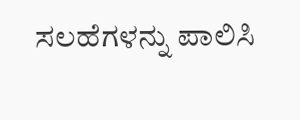ಸಲಹೆಗಳನ್ನು ಪಾಲಿಸಿ